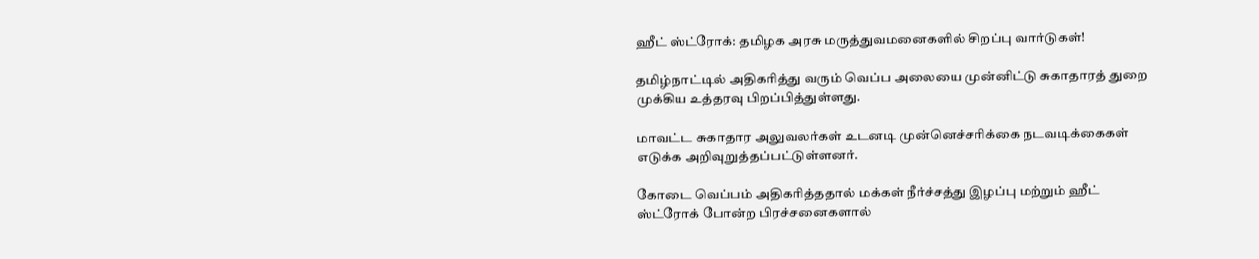ஹீட் ஸ்ட்ரோக்: தமிழக அரசு மருத்துவமனைகளில் சிறப்பு வார்டுகள்!

தமிழ்நாட்டில் அதிகரித்து வரும் வெப்ப அலையை முன்னிட்டு சுகாதாரத் துறை முக்கிய உத்தரவு பிறப்பித்துள்ளது.

மாவட்ட சுகாதார அலுவலர்கள் உடனடி முன்னெச்சரிக்கை நடவடிக்கைகள் எடுக்க அறிவுறுத்தப்பட்டுள்ளனர்.

கோடை வெப்பம் அதிகரித்ததால் மக்கள் நீர்ச்சத்து இழப்பு மற்றும் ஹீட் ஸ்ட்ரோக் போன்ற பிரச்சனைகளால்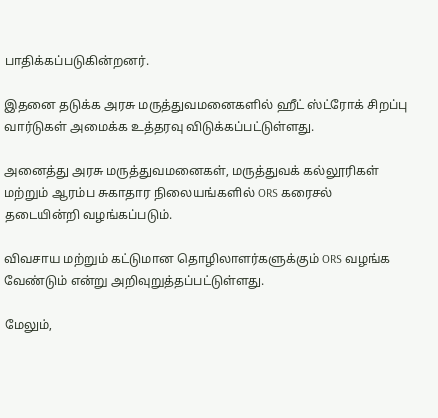பாதிக்கப்படுகின்றனர்.

இதனை தடுக்க அரசு மருத்துவமனைகளில் ஹீட் ஸ்ட்ரோக் சிறப்பு வார்டுகள் அமைக்க உத்தரவு விடுக்கப்பட்டுள்ளது.

அனைத்து அரசு மருத்துவமனைகள், மருத்துவக் கல்லூரிகள் மற்றும் ஆரம்ப சுகாதார நிலையங்களில் ORS கரைசல் தடையின்றி வழங்கப்படும்.

விவசாய மற்றும் கட்டுமான தொழிலாளர்களுக்கும் ORS வழங்க வேண்டும் என்று அறிவுறுத்தப்பட்டுள்ளது.

மேலும்,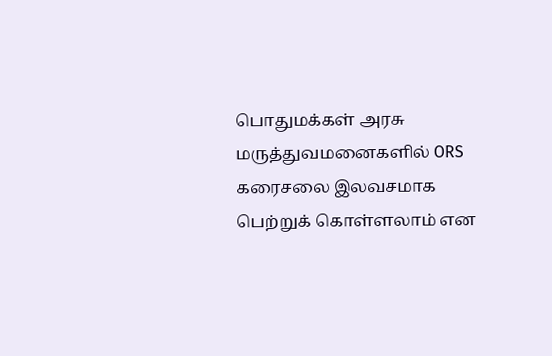பொதுமக்கள் அரசு மருத்துவமனைகளில் ORS கரைசலை இலவசமாக பெற்றுக் கொள்ளலாம் என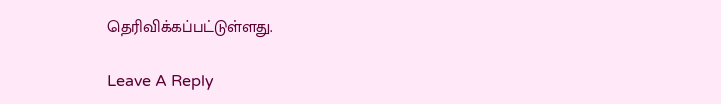தெரிவிக்கப்பட்டுள்ளது.

Leave A Reply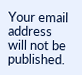Your email address will not be published.